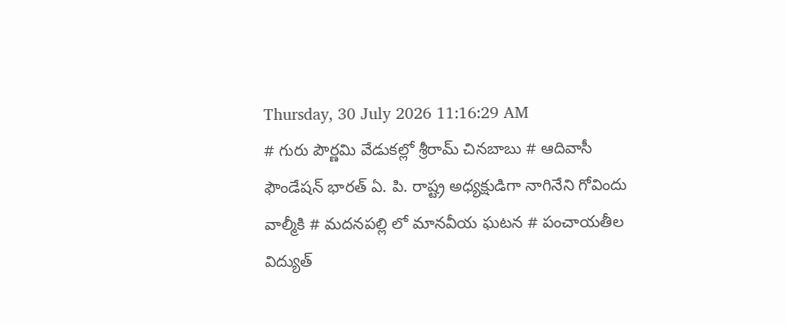Thursday, 30 July 2026 11:16:29 AM
# గురు పౌర్ణమి వేడుకల్లో శ్రీరామ్ చినబాబు # ఆదివాసీ ఫౌండేషన్ భారత్ ఏ. పి. రాష్ట్ర అధ్యక్షుడిగా నాగినేని గోవిందు వాల్మీకి # మదనపల్లి లో మానవీయ ఘటన # పంచాయతీల విద్యుత్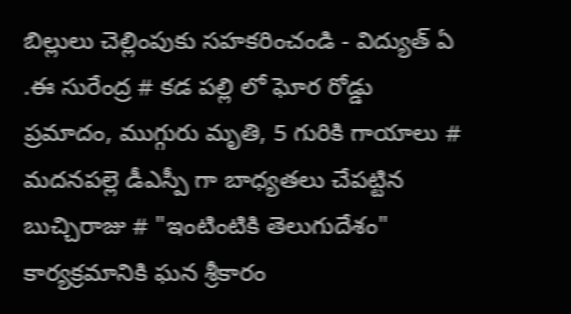బిల్లులు చెల్లింపుకు సహకరించండి - విద్యుత్ ఏ .ఈ సురేంద్ర # కడ పల్లి లో ఘోర రోడ్డు ప్రమాదం, ముగ్గురు మృతి, 5 గురికి గాయాలు # మదనపల్లె డీఎస్పీ గా బాధ్యతలు చేపట్టిన బుచ్చిరాజు # "ఇంటింటికి తెలుగుదేశం" కార్యక్రమానికి ఘన శ్రీకారం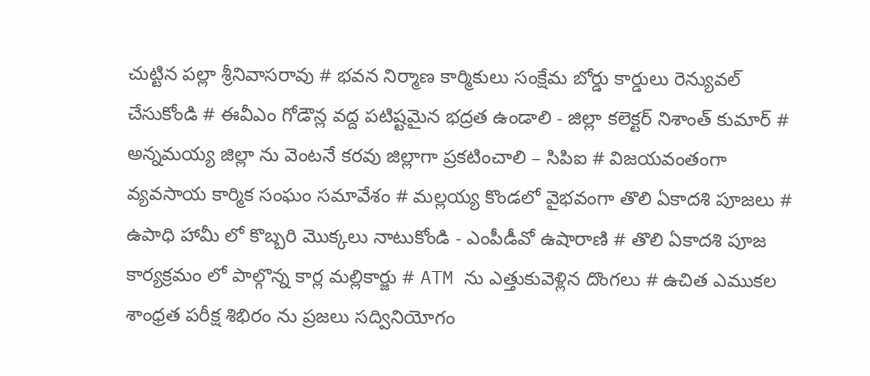చుట్టిన పల్లా శ్రీనివాసరావు # భవన నిర్మాణ కార్మికులు సంక్షేమ బోర్డు కార్డులు రెన్యువల్ చేసుకోండి # ఈవీఎం గోడౌన్ల వద్ద పటిష్టమైన భద్రత ఉండాలి - జిల్లా కలెక్టర్ నిశాంత్ కుమార్ # అన్నమయ్య జిల్లా ను వెంటనే కరవు జిల్లాగా ప్రకటించాలి – సిపిఐ # విజయవంతంగా వ్యవసాయ కార్మిక సంఘం సమావేశం # మల్లయ్య కొండలో వైభవంగా తొలి ఏకాదశి పూజలు # ఉపాధి హామీ లో కొబ్బరి మొక్కలు నాటుకోండి - ఎంపీడీవో ఉషారాణి # తొలి ఏకాదశి పూజ కార్యక్రమం లో పాల్గొన్న కార్ల మల్లికార్జు # ATM ను ఎత్తుకువెళ్లిన దొంగలు # ఉచిత ఎముకల శాంధ్రత పరీక్ష శిభిరం ను ప్రజలు సద్వినియోగం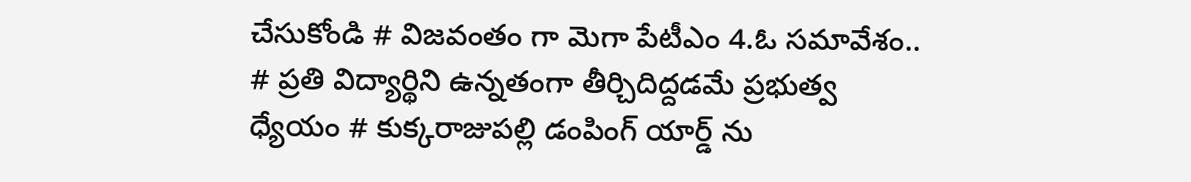చేసుకోండి # విజవంతం గా మెగా పేటీఎం 4.ఓ సమావేశం.. # ప్రతి విద్యార్థిని ఉన్నతంగా తీర్చిదిద్దడమే ప్రభుత్వ ధ్యేయం # కుక్కరాజుపల్లి డంపింగ్ యార్డ్ ను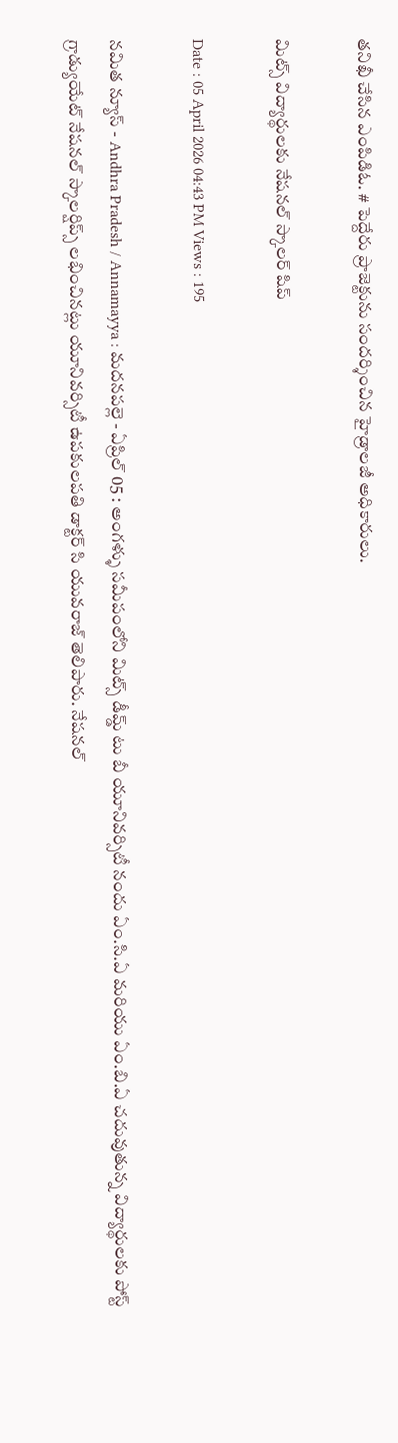తనిఖీ చేసిన ఎంపిడిఓ. # పెద్దేరు ప్రాజెక్టును సందర్శించిన హైడ్రాలజీ అధికారులు.

మిట్స్ విద్యార్థులకు నేషనల్ స్కాలర్ షిప్

Date : 05 April 2026 04:43 PM Views : 195

నమిత న్యూస్ - Andhra Pradesh / Annamayya : మదనపల్లె - ఏప్రిల్ 05 : అంగళ్ళు సమీపంలోని మిట్స్ డీమ్డ్ టు బీ యూనివర్సిటీ నందు ఏం.సి.ఏ మరియు ఏం.బి.ఏ చదువుతున్న విద్యార్థులకు పోస్ట్ గ్రాడ్యుయేట్ నేషనల్ స్కాలర్షిప్స్ లభించినట్లు యూనివర్సిటీ ఉపకులపతి డాక్టర్ సి యువరాజ్ తెలిపారు. నేషనల్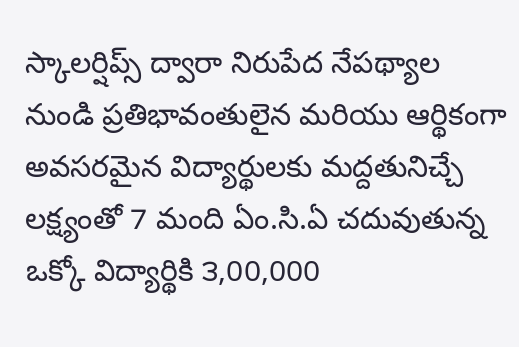స్కాలర్షిప్స్ ద్వారా నిరుపేద నేపథ్యాల నుండి ప్రతిభావంతులైన మరియు ఆర్థికంగా అవసరమైన విద్యార్థులకు మద్దతునిచ్చే లక్ష్యంతో 7 మంది ఏం.సి.ఏ చదువుతున్న ఒక్కో విద్యార్థికి ౩,00,000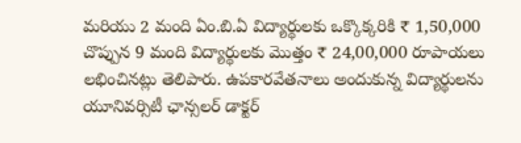మరియు 2 మంది ఏం.బి.ఏ విద్యార్థులకు ఒక్కొక్కరికి ₹ 1,50,000 చొప్పున 9 మంది విద్యార్థులకు మొత్తం ₹ 24,00,000 రూపాయలు లభించినట్లు తెలిపారు. ఉపకారవేతనాలు అందుకున్న విద్యార్థులను యూనివర్సిటీ ఛాన్సలర్ డాక్టర్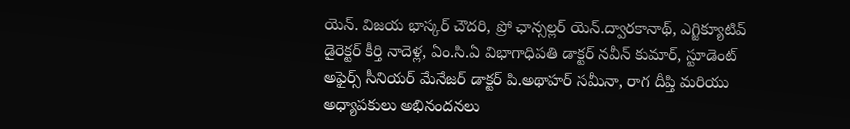యెన్. విజయ భాస్కర్ చౌదరి, ప్రో ఛాన్సల్లర్ యెన్.ద్వారకానాథ్, ఎగ్జిక్యూటివ్ డైరెక్టర్ కీర్తి నాదెళ్ల, ఏం.సి.ఏ విభాగాధిపతి డాక్టర్ నవీన్ కుమార్, స్టూడెంట్ అఫైర్స్ సీనియర్ మేనేజర్ డాక్టర్ పి.అథాహర్ సమీనా, రాగ దీప్తి మరియు అధ్యాపకులు అభినందనలు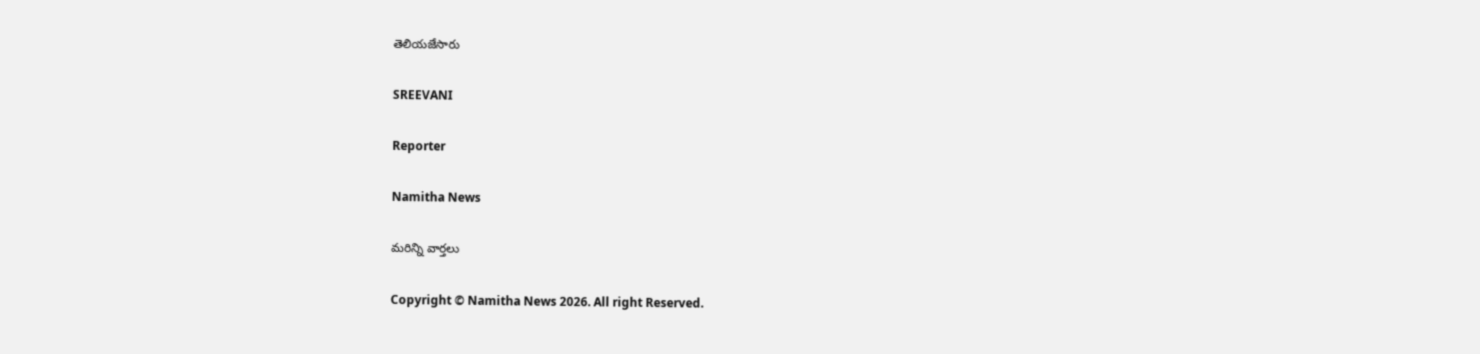తెలియజేసారు

SREEVANI

Reporter

Namitha News

మరిన్ని వార్తలు

Copyright © Namitha News 2026. All right Reserved.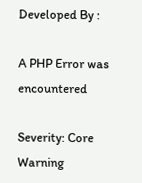Developed By :

A PHP Error was encountered

Severity: Core Warning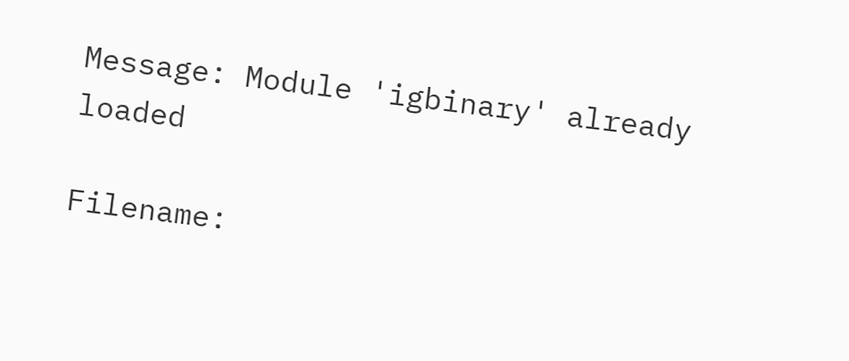Message: Module 'igbinary' already loaded

Filename: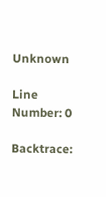Unknown

Line Number: 0

Backtrace: